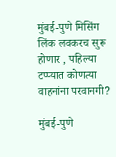मुंबई-पुणे मिसिंग लिंक लवकरच सुरू होणार , पहिल्या टप्प्यात कोणत्या वाहनांना परवानगी?

मुंबई-पुणे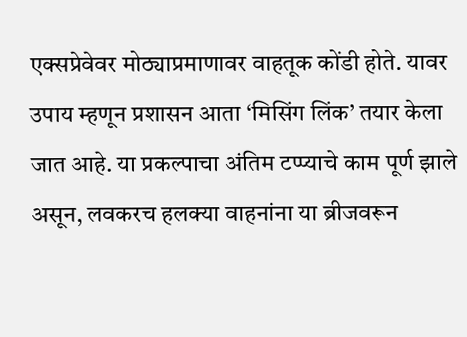एक्सप्रेवेवर मोठ्याप्रमाणावर वाहतूक कोंडी होते. यावर उपाय म्हणून प्रशासन आता ‘मिसिंग लिंक’ तयार केला जात आहे. या प्रकल्पाचा अंतिम टप्प्याचे काम पूर्ण झाले असून, लवकरच हलक्या वाहनांना या ब्रीजवरून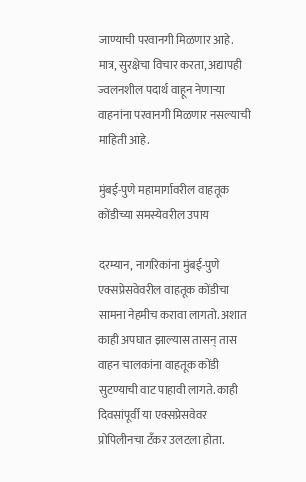जाण्याची परवानगी मिळणार आहे. मात्र, सुरक्षेचा विचार करता, अद्यापही ज्वलनशील पदार्थ वाहून नेणाऱ्या वाहनांना परवानगी मिळणार नसल्याची माहिती आहे.

मुंबई-पुणे महामार्गावरील वाहतूक कोंडीच्या समस्येवरील उपाय

दरम्यान, नागरिकांना मुंबई-पुणे एक्सप्रेसवेवरील वाहतूक कोंडीचा सामना नेहमीच करावा लागतो. अशात काही अपघात झाल्यास तासन् तास वाहन चालकांना वाहतूक कोंडी सुटण्याची वाट पाहावी लागते. काही दिवसांपूर्वी या एक्सप्रेसवेवर प्रोपिलीनचा टँकर उलटला होता.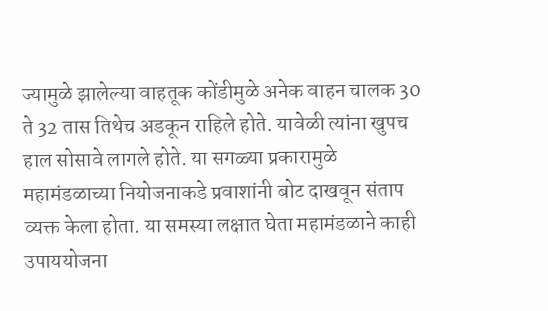ज्यामुळे झालेल्या वाहतूक कोंडीमुळे अनेक वाहन चालक 30 ते 32 तास तिथेच अडकून राहिले होते. यावेळी त्यांना खुपच हाल सोसावे लागले होते. या सगळ्या प्रकारामुळे महामंडळाच्या नियोजनाकडे प्रवाशांनी बोट दाखवून संताप व्यक्त केला होता. या समस्या लक्षात घेता महामंडळाने काही उपाययोजना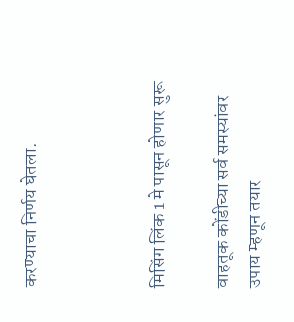करण्याचा निर्णय घेतला.



मिसिंग लिंक 1 मे पासून होणार सुरू

वाहतूक कोंडीच्या सर्व समस्यांवर उपाय म्हणून तयार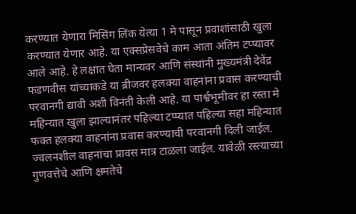करण्यात येणारा मिसिंग लिंक येत्या 1 मे पासून प्रवाशांसाठी खुला करण्यात येणार आहे. या एक्सप्रेसवेचे काम आता अंतिम टप्प्यावर आले आहे. हे लक्षात घेता मान्यवर आणि संस्थांनी मुख्यमंत्री देवेंद्र फडणवीस यांच्याकडे या ब्रीजवर हलक्या वाहनांना प्रवास करण्याची परवानगी द्यावी अशी विनंती केली आहे. या पार्श्वभूमीवर हा रस्ता मे महिन्यात खुला झाल्यानंतर पहिल्या टप्प्यात पहिल्या सहा महिन्यात फक्त हलक्या वाहनांना प्रवास करण्याची परवानगी दिली जाईल. ज्वलनशील वाहनांचा प्रावस मात्र टाळला जाईल. यावेळी रस्त्याच्या गुणवत्तेचे आणि क्षमतेचे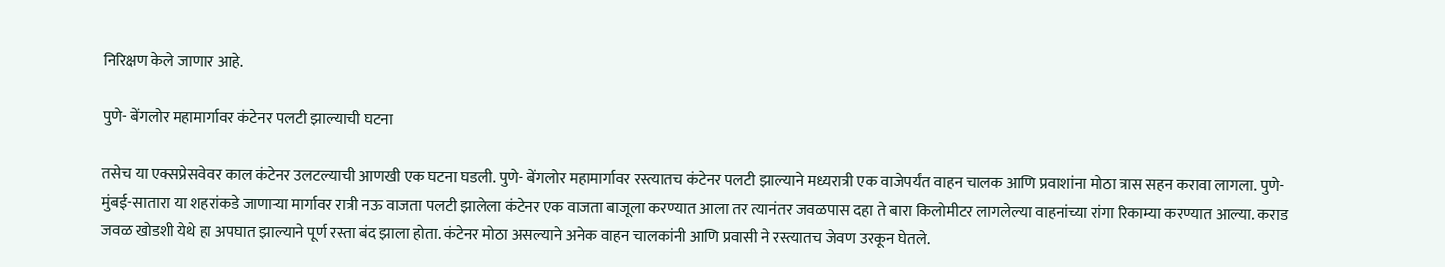निरिक्षण केले जाणार आहे.

पुणे- बेंगलोर महामार्गावर कंटेनर पलटी झाल्याची घटना

तसेच या एक्सप्रेसवेवर काल कंटेनर उलटल्याची आणखी एक घटना घडली. पुणे- बेंगलोर महामार्गावर रस्त्यातच कंटेनर पलटी झाल्याने मध्यरात्री एक वाजेपर्यंत वाहन चालक आणि प्रवाशांना मोठा त्रास सहन करावा लागला. पुणे-मुंबई-सातारा या शहरांकडे जाणाऱ्या मार्गावर रात्री नऊ वाजता पलटी झालेला कंटेनर एक वाजता बाजूला करण्यात आला तर त्यानंतर जवळपास दहा ते बारा किलोमीटर लागलेल्या वाहनांच्या रांगा रिकाम्या करण्यात आल्या. कराड जवळ खोडशी येथे हा अपघात झाल्याने पूर्ण रस्ता बंद झाला होता. कंटेनर मोठा असल्याने अनेक वाहन चालकांनी आणि प्रवासी ने रस्त्यातच जेवण उरकून घेतले.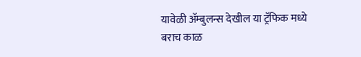यावेळी ॲम्बुलन्स देखील या ट्रॅफिक मध्ये बराच काळ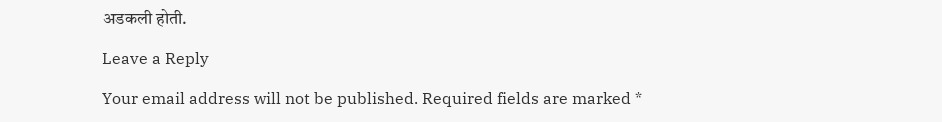अडकली होती.

Leave a Reply

Your email address will not be published. Required fields are marked *